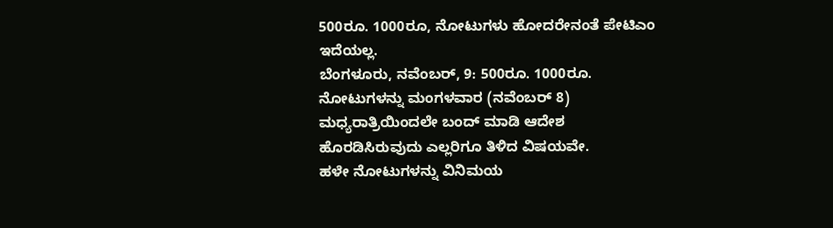500ರೂ. 1000ರೂ, ನೋಟುಗಳು ಹೋದರೇನಂತೆ ಪೇಟಿಎಂ ಇದೆಯಲ್ಲ.
ಬೆಂಗಳೂರು, ನವೆಂಬರ್, 9: 500ರೂ. 1000ರೂ. ನೋಟುಗಳನ್ನು ಮಂಗಳವಾರ (ನವೆಂಬರ್ 8) ಮಧ್ಯರಾತ್ರಿಯಿಂದಲೇ ಬಂದ್ ಮಾಡಿ ಆದೇಶ ಹೊರಡಿಸಿರುವುದು ಎಲ್ಲರಿಗೂ ತಿಳಿದ ವಿಷಯವೇ.
ಹಳೇ ನೋಟುಗಳನ್ನು ವಿನಿಮಯ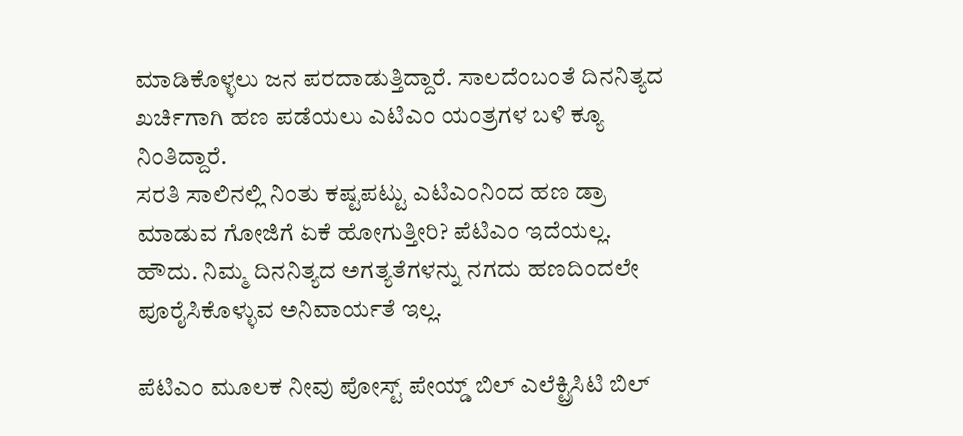ಮಾಡಿಕೊಳ್ಳಲು ಜನ ಪರದಾಡುತ್ತಿದ್ದಾರೆ. ಸಾಲದೆಂಬಂತೆ ದಿನನಿತ್ಯದ ಖರ್ಚಿಗಾಗಿ ಹಣ ಪಡೆಯಲು ಎಟಿಎಂ ಯಂತ್ರಗಳ ಬಳಿ ಕ್ಯೂ ನಿಂತಿದ್ದಾರೆ.
ಸರತಿ ಸಾಲಿನಲ್ಲಿ ನಿಂತು ಕಷ್ಟಪಟ್ಟು ಎಟಿಎಂನಿಂದ ಹಣ ಡ್ರಾ ಮಾಡುವ ಗೋಜಿಗೆ ಏಕೆ ಹೋಗುತ್ತೀರಿ? ಪೆಟಿಎಂ ಇದೆಯಲ್ಲ. ಹೌದು. ನಿಮ್ಮ ದಿನನಿತ್ಯದ ಅಗತ್ಯತೆಗಳನ್ನು ನಗದು ಹಣದಿಂದಲೇ ಪೂರೈಸಿಕೊಳ್ಳುವ ಅನಿವಾರ್ಯತೆ ಇಲ್ಲ.

ಪೆಟಿಎಂ ಮೂಲಕ ನೀವು ಪೋಸ್ಟ್ ಪೇಯ್ಡ್ ಬಿಲ್ ಎಲೆಕ್ಟ್ರಿಸಿಟಿ ಬಿಲ್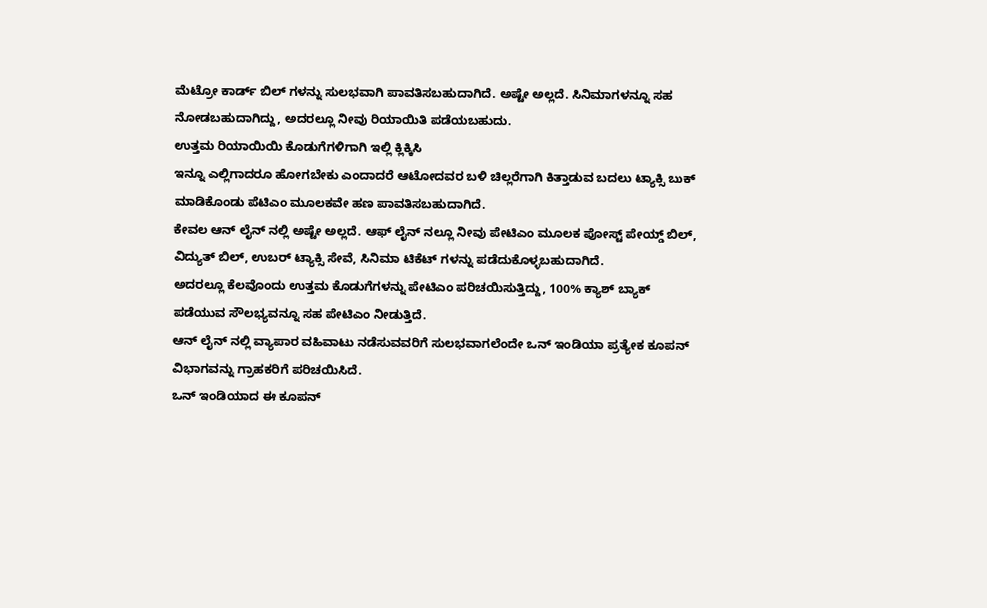ಮೆಟ್ರೋ ಕಾರ್ಡ್ ಬಿಲ್ ಗಳನ್ನು ಸುಲಭವಾಗಿ ಪಾವತಿಸಬಹುದಾಗಿದೆ. ಅಷ್ಟೇ ಅಲ್ಲದೆ. ಸಿನಿಮಾಗಳನ್ನೂ ಸಹ ನೋಡಬಹುದಾಗಿದ್ದು, ಅದರಲ್ಲೂ ನೀವು ರಿಯಾಯಿತಿ ಪಡೆಯಬಹುದು.
ಉತ್ತಮ ರಿಯಾಯಿಯಿ ಕೊಡುಗೆಗಳಿಗಾಗಿ ಇಲ್ಲಿ ಕ್ಲಿಕ್ಕಿಸಿ
ಇನ್ನೂ ಎಲ್ಲಿಗಾದರೂ ಹೋಗಬೇಕು ಎಂದಾದರೆ ಆಟೋದವರ ಬಳಿ ಚಿಲ್ಲರೆಗಾಗಿ ಕಿತ್ತಾಡುವ ಬದಲು ಟ್ಯಾಕ್ಸಿ ಬುಕ್ ಮಾಡಿಕೊಂಡು ಪೆಟಿಎಂ ಮೂಲಕವೇ ಹಣ ಪಾವತಿಸಬಹುದಾಗಿದೆ.
ಕೇವಲ ಆನ್ ಲೈನ್ ನಲ್ಲಿ ಅಷ್ಟೇ ಅಲ್ಲದೆ. ಆಫ್ ಲೈನ್ ನಲ್ಲೂ ನೀವು ಪೇಟಿಎಂ ಮೂಲಕ ಪೋಸ್ಟ್ ಪೇಯ್ಡ್ ಬಿಲ್, ವಿದ್ಯುತ್ ಬಿಲ್, ಉಬರ್ ಟ್ಯಾಕ್ಸಿ ಸೇವೆ, ಸಿನಿಮಾ ಟಿಕೆಟ್ ಗಳನ್ನು ಪಡೆದುಕೊಳ್ಳಬಹುದಾಗಿದೆ.
ಅದರಲ್ಲೂ ಕೆಲವೊಂದು ಉತ್ತಮ ಕೊಡುಗೆಗಳನ್ನು ಪೇಟಿಎಂ ಪರಿಚಯಿಸುತ್ತಿದ್ದು, 100% ಕ್ಯಾಶ್ ಬ್ಯಾಕ್ ಪಡೆಯುವ ಸೌಲಭ್ಯವನ್ನೂ ಸಹ ಪೇಟಿಎಂ ನೀಡುತ್ತಿದೆ.
ಆನ್ ಲೈನ್ ನಲ್ಲಿ ವ್ಯಾಪಾರ ವಹಿವಾಟು ನಡೆಸುವವರಿಗೆ ಸುಲಭವಾಗಲೆಂದೇ ಒನ್ ಇಂಡಿಯಾ ಪ್ರತ್ಯೇಕ ಕೂಪನ್ ವಿಭಾಗವನ್ನು ಗ್ರಾಹಕರಿಗೆ ಪರಿಚಯಿಸಿದೆ.
ಒನ್ ಇಂಡಿಯಾದ ಈ ಕೂಪನ್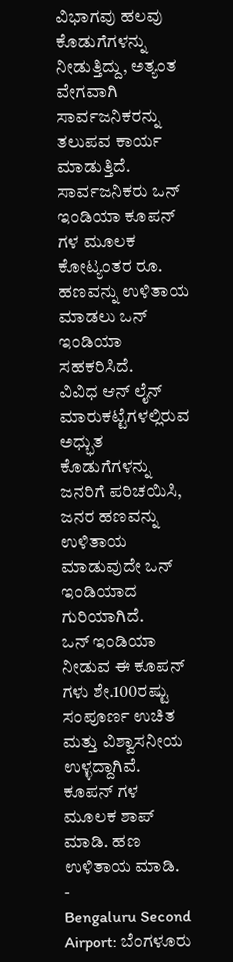ವಿಭಾಗವು ಹಲವು ಕೊಡುಗೆಗಳನ್ನು ನೀಡುತ್ತಿದ್ದು, ಅತ್ಯಂತ ವೇಗವಾಗಿ ಸಾರ್ವಜನಿಕರನ್ನು ತಲುಪವ ಕಾರ್ಯ ಮಾಡುತ್ತಿದೆ.
ಸಾರ್ವಜನಿಕರು ಒನ್ ಇಂಡಿಯಾ ಕೂಪನ್ ಗಳ ಮೂಲಕ ಕೋಟ್ಯಂತರ ರೂ. ಹಣವನ್ನು ಉಳಿತಾಯ ಮಾಡಲು ಒನ್ ಇಂಡಿಯಾ ಸಹಕರಿಸಿದೆ.
ವಿವಿಧ ಆನ್ ಲೈನ್ ಮಾರುಕಟ್ಟೆಗಳಲ್ಲಿರುವ ಅಧ್ಭುತ ಕೊಡುಗೆಗಳನ್ನು ಜನರಿಗೆ ಪರಿಚಯಿಸಿ, ಜನರ ಹಣವನ್ನು ಉಳಿತಾಯ ಮಾಡುವುದೇ ಒನ್ ಇಂಡಿಯಾದ ಗುರಿಯಾಗಿದೆ.
ಒನ್ ಇಂಡಿಯಾ ನೀಡುವ ಈ ಕೂಪನ್ ಗಳು ಶೇ.100ರಷ್ಟು ಸಂಪೂರ್ಣ ಉಚಿತ ಮತ್ತು ವಿಶ್ವಾಸನೀಯ ಉಳ್ಳದ್ದಾಗಿವೆ. ಕೂಪನ್ ಗಳ ಮೂಲಕ ಶಾಪ್ ಮಾಡಿ. ಹಣ ಉಳಿತಾಯ ಮಾಡಿ.
-
Bengaluru Second Airport: ಬೆಂಗಳೂರು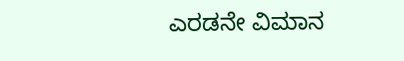ಎರಡನೇ ವಿಮಾನ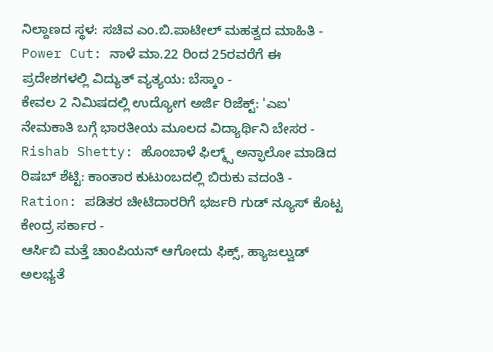ನಿಲ್ದಾಣದ ಸ್ಥಳ: ಸಚಿವ ಎಂ.ಬಿ.ಪಾಟೀಲ್ ಮಹತ್ವದ ಮಾಹಿತಿ -
Power Cut: ನಾಳೆ ಮಾ.22 ರಿಂದ 25ರವರೆಗೆ ಈ ಪ್ರದೇಶಗಳಲ್ಲಿ ವಿದ್ಯುತ್ ವ್ಯತ್ಯಯ: ಬೆಸ್ಕಾಂ -
ಕೇವಲ 2 ನಿಮಿಷದಲ್ಲಿ ಉದ್ಯೋಗ ಅರ್ಜಿ ರಿಜೆಕ್ಟ್: 'ಎಐ' ನೇಮಕಾತಿ ಬಗ್ಗೆ ಭಾರತೀಯ ಮೂಲದ ವಿದ್ಯಾರ್ಥಿನಿ ಬೇಸರ -
Rishab Shetty: ಹೊಂಬಾಳೆ ಫಿಲ್ಮ್ಸ್ ಅನ್ಫಾಲೋ ಮಾಡಿದ ರಿಷಬ್ ಶೆಟ್ಟಿ: ಕಾಂತಾರ ಕುಟುಂಬದಲ್ಲಿ ಬಿರುಕು ವದಂತಿ -
Ration: ಪಡಿತರ ಚೀಟಿದಾರರಿಗೆ ಭರ್ಜರಿ ಗುಡ್ ನ್ಯೂಸ್ ಕೊಟ್ಟ ಕೇಂದ್ರ ಸರ್ಕಾರ -
ಆರ್ಸಿಬಿ ಮತ್ತೆ ಚಾಂಪಿಯನ್ ಆಗೋದು ಫಿಕ್ಸ್, ಹ್ಯಾಜಲ್ವುಡ್ ಅಲಭ್ಯತೆ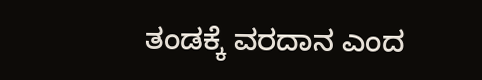ತಂಡಕ್ಕೆ ವರದಾನ ಎಂದ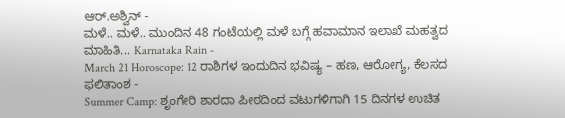ಆರ್.ಅಶ್ವಿನ್ -
ಮಳೆ.. ಮಳೆ.. ಮುಂದಿನ 48 ಗಂಟೆಯಲ್ಲಿ ಮಳೆ ಬಗ್ಗೆ ಹವಾಮಾನ ಇಲಾಖೆ ಮಹತ್ವದ ಮಾಹಿತಿ... Karnataka Rain -
March 21 Horoscope: 12 ರಾಶಿಗಳ ಇಂದುದಿನ ಭವಿಷ್ಯ – ಹಣ, ಆರೋಗ್ಯ, ಕೆಲಸದ ಫಲಿತಾಂಶ -
Summer Camp: ಶೃಂಗೇರಿ ಶಾರದಾ ಪೀಠದಿಂದ ವಟುಗಳಿಗಾಗಿ 15 ದಿನಗಳ ಉಚಿತ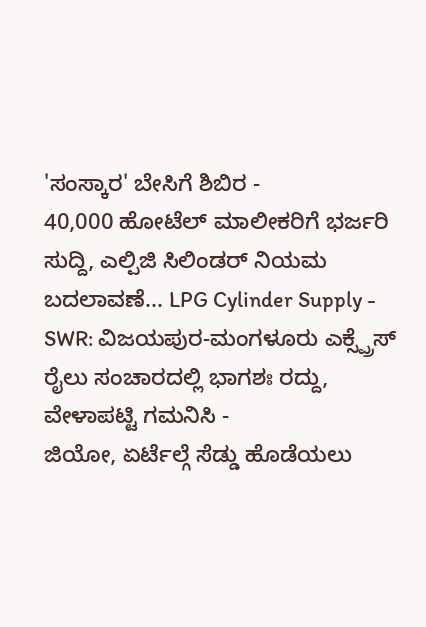'ಸಂಸ್ಕಾರ' ಬೇಸಿಗೆ ಶಿಬಿರ -
40,000 ಹೋಟೆಲ್ ಮಾಲೀಕರಿಗೆ ಭರ್ಜರಿ ಸುದ್ದಿ, ಎಲ್ಪಿಜಿ ಸಿಲಿಂಡರ್ ನಿಯಮ ಬದಲಾವಣೆ... LPG Cylinder Supply -
SWR: ವಿಜಯಪುರ-ಮಂಗಳೂರು ಎಕ್ಸ್ಪ್ರೆಸ್ ರೈಲು ಸಂಚಾರದಲ್ಲಿ ಭಾಗಶಃ ರದ್ದು, ವೇಳಾಪಟ್ಟಿ ಗಮನಿಸಿ -
ಜಿಯೋ, ಏರ್ಟೆಲ್ಗೆ ಸೆಡ್ಡು ಹೊಡೆಯಲು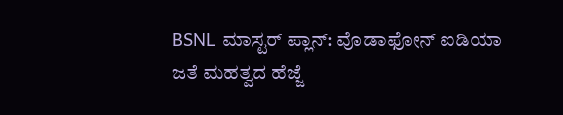BSNL ಮಾಸ್ಟರ್ ಪ್ಲಾನ್: ವೊಡಾಫೋನ್ ಐಡಿಯಾ ಜತೆ ಮಹತ್ವದ ಹೆಜ್ಜೆ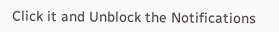Click it and Unblock the Notifications